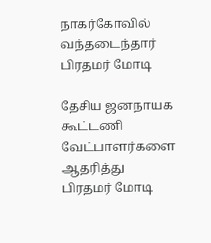நாகர்கோவில் வந்தடைந்தார் பிரதமர் மோடி

தேசிய ஜனநாயக கூட்டணி வேட்பாளர்களை ஆதரித்து பிரதமர் மோடி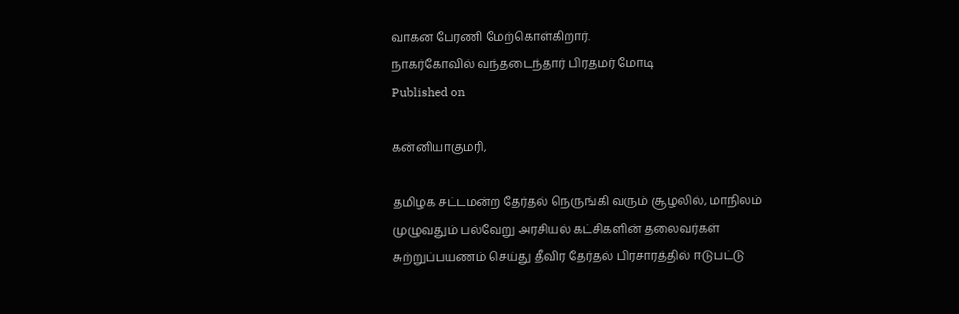வாகன பேரணி மேற்கொள்கிறார்.
நாகர்கோவில் வந்தடைந்தார் பிரதமர் மோடி
Published on

கன்னியாகுமரி,

தமிழக சட்டமன்ற தேர்தல் நெருங்கி வரும் சூழலில், மாநிலம் முழுவதும் பல்வேறு அரசியல் கட்சிகளின் தலைவர்கள் சுற்றுப்பயணம் செய்து தீவிர தேர்தல் பிரசாரத்தில் ஈடுபட்டு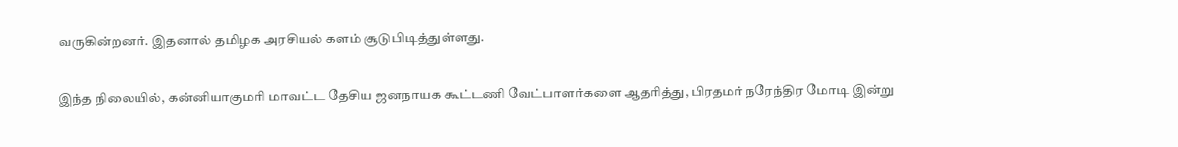வருகின்றனர். இதனால் தமிழக அரசியல் களம் சூடுபிடித்துள்ளது.

இந்த நிலையில், கன்னியாகுமரி மாவட்ட தேசிய ஜனநாயக கூட்டணி வேட்பாளர்களை ஆதரித்து, பிரதமர் நரேந்திர மோடி இன்று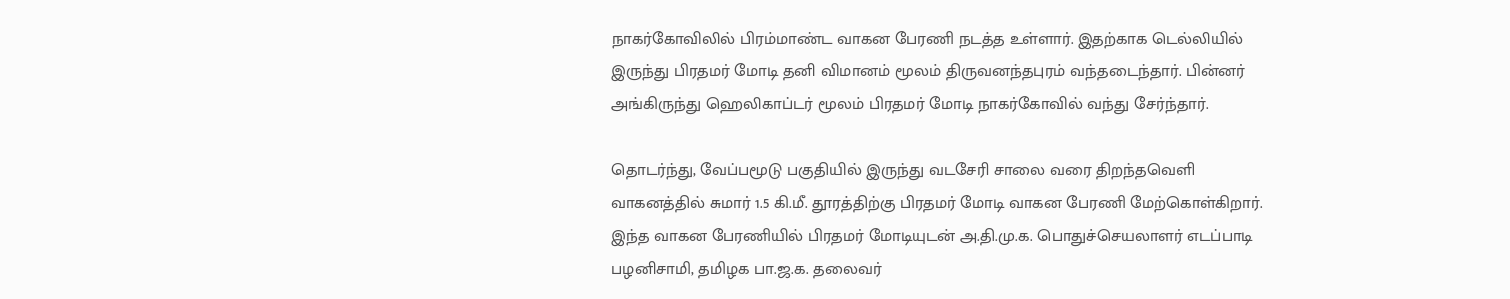நாகர்கோவிலில் பிரம்மாண்ட வாகன பேரணி நடத்த உள்ளார். இதற்காக டெல்லியில் இருந்து பிரதமர் மோடி தனி விமானம் மூலம் திருவனந்தபுரம் வந்தடைந்தார். பின்னர் அங்கிருந்து ஹெலிகாப்டர் மூலம் பிரதமர் மோடி நாகர்கோவில் வந்து சேர்ந்தார்.

தொடர்ந்து, வேப்பமூடு பகுதியில் இருந்து வடசேரி சாலை வரை திறந்தவெளி வாகனத்தில் சுமார் 1.5 கி.மீ. தூரத்திற்கு பிரதமர் மோடி வாகன பேரணி மேற்கொள்கிறார். இந்த வாகன பேரணியில் பிரதமர் மோடியுடன் அ.தி.மு.க. பொதுச்செயலாளர் எடப்பாடி பழனிசாமி, தமிழக பா.ஜ.க. தலைவர்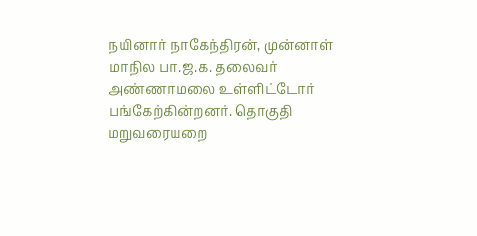நயினார் நாகேந்திரன், முன்னாள் மாநில பா.ஜ.க. தலைவர் அண்ணாமலை உள்ளிட்டோர் பங்கேற்கின்றனர். தொகுதி மறுவரையறை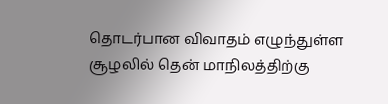தொடர்பான விவாதம் எழுந்துள்ள சூழலில் தென் மாநிலத்திற்கு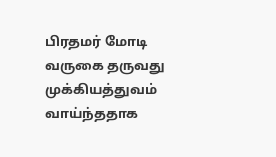பிரதமர் மோடி வருகை தருவது முக்கியத்துவம் வாய்ந்ததாக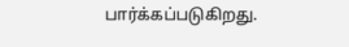பார்க்கப்படுகிறது.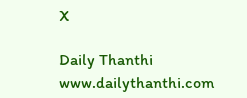X

Daily Thanthi
www.dailythanthi.com